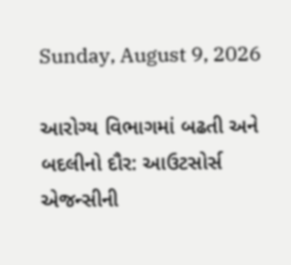Sunday, August 9, 2026

આરોગ્ય વિભાગમાં બઢતી અને બદલીનો દૌર: આઉટસોર્સ એજન્સીની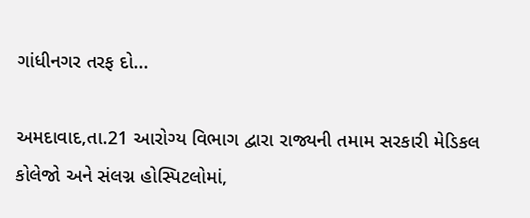ગાંધીનગર તરફ દો...

અમદાવાદ,તા.21 આરોગ્ય વિભાગ દ્વારા રાજ્યની તમામ સરકારી મેડિકલ કોલેજો અને સંલગ્ન હોસ્પિટલોમાં,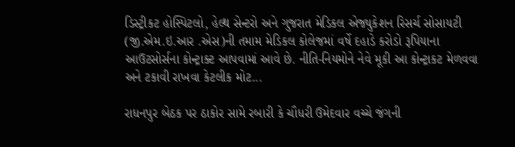ડિસ્ટ્રીકટ હોસ્પિટલો, હેલ્થ સેન્ટરો અને ગુજરાત મેડિકલ એજ્યુકેશન રિસર્ચ સોસાયટી (જી.એમ.ઇ.આર .એસ)ની તમામ મેડિકલ કોલેજમાં વર્ષે દહાડે કરોડો રૂપિયાના આઉટસોર્સના કોન્ટ્રાક્ટ આપવામાં આવે છે. નીતિ-નિયમોને નેવે મૂકી આ કોન્ટ્રાકટ મેળવવા અને ટકાવી રાખવા કેટલીક મોટ...

રાધનપુર બેઠક પર ઠાકોર સામે રબારી કે ચૌધરી ઉમેદવાર વચ્ચે જંગની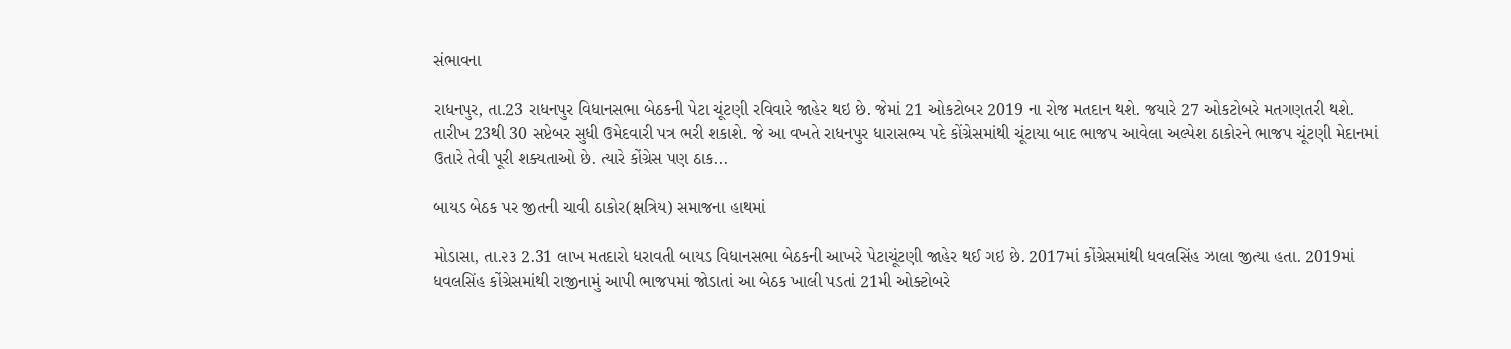સંભાવના

રાધનપુર, તા.23 રાધનપુર વિધાનસભા બેઠકની પેટા ચૂંટણી રવિવારે જાહેર થઇ છે. જેમાં 21 ઓકટોબર 2019 ના રોજ મતદાન થશે. જયારે 27 ઓકટોબરે મતગણતરી થશે. તારીખ 23થી 30 સપ્ટેબર સુધી ઉમેદવારી પત્ર ભરી શકાશે. જે આ વખતે રાધનપુર ધારાસભ્ય પદે કોંગ્રેસમાંથી ચૂંટાયા બાદ ભાજપ આવેલા અલ્પેશ ઠાકોરને ભાજપ ચૂંટણી મેદાનમાં ઉતારે તેવી પૂરી શક્યતાઓ છે. ત્યારે કોંગ્રેસ પણ ઠાક...

બાયડ બેઠક પર જીતની ચાવી ઠાકોર(ક્ષત્રિય) સમાજના હાથમાં

મોડાસા, તા.૨૩ 2.31 લાખ મતદારો ધરાવતી બાયડ વિધાનસભા બેઠકની આખરે પેટાચૂંટણી જાહેર થઈ ગઇ છે. 2017માં કોંગ્રેસમાંથી ધવલસિંહ ઝાલા જીત્યા હતા. 2019માં ધવલસિંહ કોંગ્રેસમાંથી રાજીનામું આપી ભાજપમાં જોડાતાં આ બેઠક ખાલી પડતાં 21મી ઓક્ટોબરે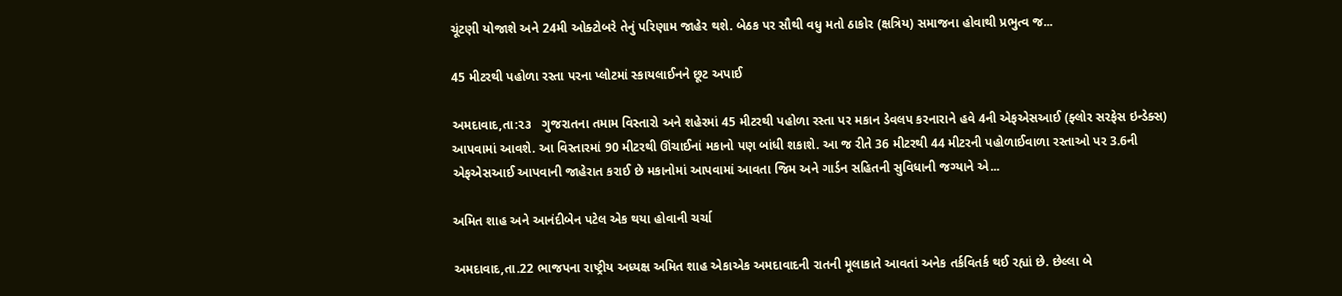ચૂંટણી યોજાશે અને 24મી ઓક્ટોબરે તેનું પરિણામ જાહેર થશે. બેઠક પર સૌથી વધુ મતો ઠાકોર (ક્ષત્રિય) સમાજના હોવાથી પ્રભુત્વ જ...

45 મીટરથી પહોળા રસ્તા પરના પ્લોટમાં સ્કાયલાઈનને છૂટ અપાઈ

અમદાવાદ,તા:૨૩   ગુજરાતના તમામ વિસ્તારો અને શહેરમાં 45 મીટરથી પહોળા રસ્તા પર મકાન ડેવલપ કરનારાને હવે 4ની એફએસઆઈ (ફ્લોર સરફેસ ઇન્ડેક્સ) આપવામાં આવશે. આ વિસ્તારમાં 90 મીટરથી ઊંચાઈનાં મકાનો પણ બાંધી શકાશે. આ જ રીતે 36 મીટરથી 44 મીટરની પહોળાઈવાળા રસ્તાઓ પર 3.6ની એફએસઆઈ આપવાની જાહેરાત કરાઈ છે મકાનોમાં આપવામાં આવતા જિમ અને ગાર્ડન સહિતની સુવિધાની જગ્યાને એ...

અમિત શાહ અને આનંદીબેન પટેલ એક થયા હોવાની ચર્ચા

અમદાવાદ,તા.22 ભાજપના રાષ્ટ્રીય અધ્યક્ષ અમિત શાહ એકાએક અમદાવાદની રાતની મૂલાકાતે આવતાં અનેક તર્કવિતર્ક થઈ રહ્યાં છે. છેલ્લા બે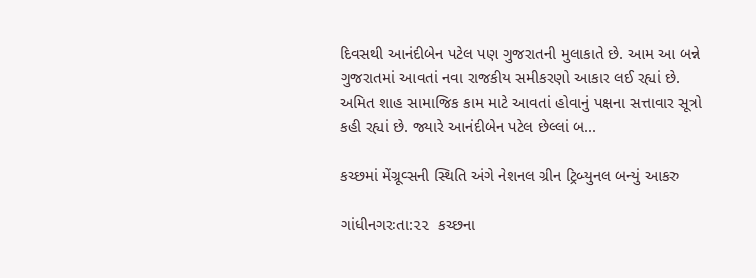દિવસથી આનંદીબેન પટેલ પણ ગુજરાતની મુલાકાતે છે. આમ આ બન્ને ગુજરાતમાં આવતાં નવા રાજકીય સમીકરણો આકાર લઈ રહ્યાં છે. અમિત શાહ સામાજિક કામ માટે આવતાં હોવાનું પક્ષના સત્તાવાર સૂત્રો કહી રહ્યાં છે. જ્યારે આનંદીબેન પટેલ છેલ્લાં બ...

કચ્છમાં મેંગ્રૂવ્સની સ્થિતિ અંગે નેશનલ ગ્રીન ટ્રિબ્યુનલ બન્યું આકરુ

ગાંધીનગરઃતા:૨૨  કચ્છના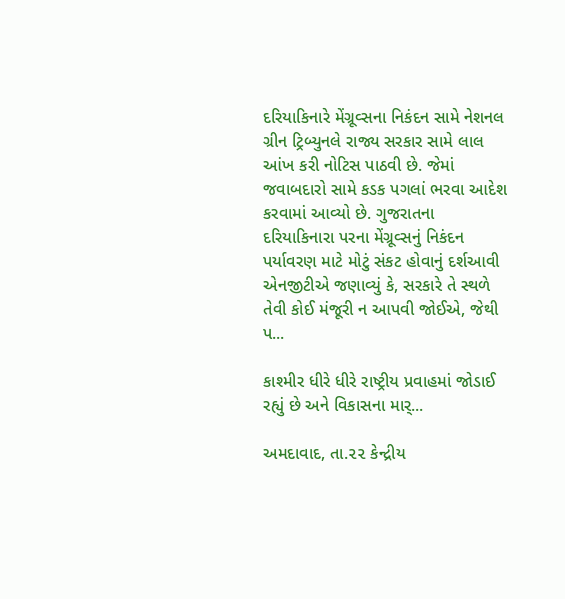દરિયાકિનારે મેંગ્રૂવ્સના નિકંદન સામે નેશનલ ગ્રીન ટ્રિબ્યુનલે રાજ્ય સરકાર સામે લાલ આંખ કરી નોટિસ પાઠવી છે. જેમાં જવાબદારો સામે કડક પગલાં ભરવા આદેશ કરવામાં આવ્યો છે. ગુજરાતના દરિયાકિનારા પરના મેંગ્રૂવ્સનું નિકંદન પર્યાવરણ માટે મોટું સંકટ હોવાનું દર્શઆવી એનજીટીએ જણાવ્યું કે, સરકારે તે સ્થળે તેવી કોઈ મંજૂરી ન આપવી જોઈએ, જેથી પ...

કાશ્મીર ધીરે ધીરે રાષ્ટ્રીય પ્રવાહમાં જોડાઈ રહ્યું છે અને વિકાસના માર્...

અમદાવાદ, તા.૨૨ કેન્દ્રીય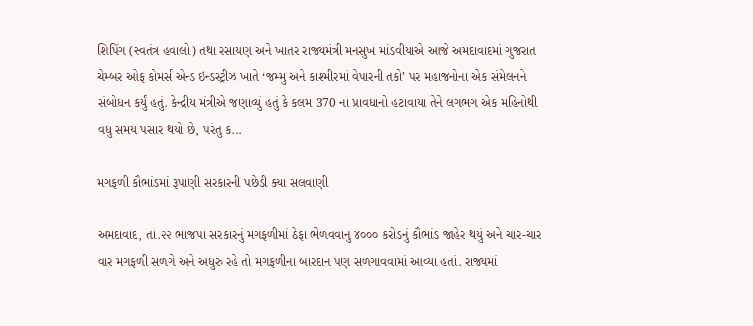શિપિંગ (સ્વતંત્ર હવાલો) તથા રસાયણ અને ખાતર રાજ્યમંત્રી મનસુખ માંડવીયાએ આજે અમદાવાદમાં ગુજરાત ચેમ્બર ઓફ કોમર્સ એન્ડ ઇન્ડસ્ટ્રીઝ ખાતે ‘જમ્મુ અને કાશ્મીરમાં વેપારની તકો’ પર મહાજનોના એક સંમેલનને સંબોધન કર્યું હતું. કેન્દ્રીય મંત્રીએ જણાવ્યું હતું કે કલમ 370 ના પ્રાવધાનો હટાવાયા તેને લગભગ એક મહિનોથી વધુ સમય પસાર થયો છે, પરંતુ ક...

મગફળી કૌભાંડમાં રૂપાણી સરકારની પછેડી ક્યા સલવાણી

અમદાવાદ, તા.૨૨ ભાજપા સરકારનું મગફળીમાં ઠેફા ભેળવવાનુ ૪૦૦૦ કરોડનું કૌભાંડ જાહેર થયું અને ચાર-ચાર વાર મગફળી સળગે અને અધુરુ રહે તો મગફળીના બારદાન પણ સળગાવવામાં આવ્યા હતાં. રાજ્યમાં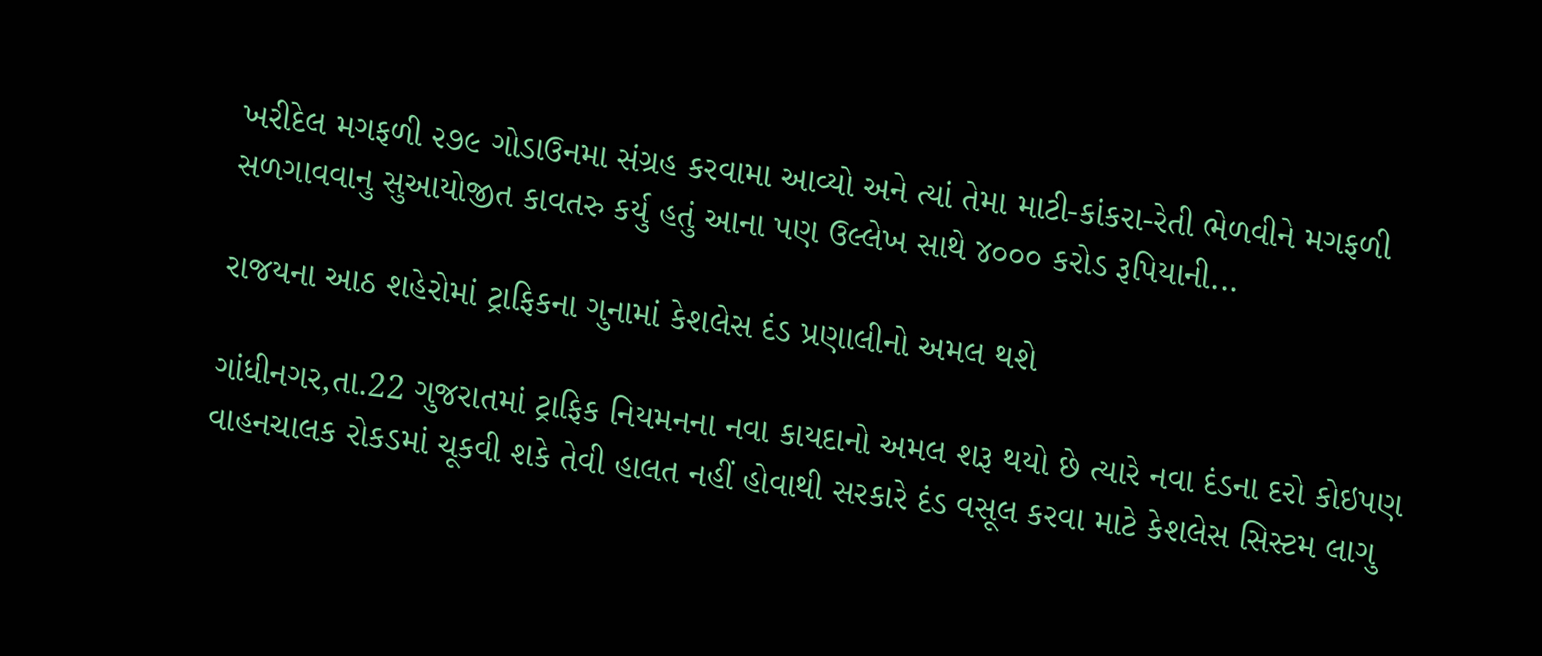ખરીદેલ મગફળી ૨૭૯ ગોડાઉનમા સંગ્રહ કરવામા આવ્યો અને ત્યાં તેમા માટી-કાંકરા-રેતી ભેળવીને મગફળી સળગાવવાનુ સુઆયોજીત કાવતરુ કર્યુ હતું આના પણ ઉલ્લેખ સાથે ૪૦૦૦ કરોડ રૂપિયાની...

રાજયના આઠ શહેરોમાં ટ્રાફિકના ગુનામાં કેશલેસ દંડ પ્રણાલીનો અમલ થશે

ગાંધીનગર,તા.22 ગુજરાતમાં ટ્રાફિક નિયમનના નવા કાયદાનો અમલ શરૂ થયો છે ત્યારે નવા દંડના દરો કોઇપણ વાહનચાલક રોકડમાં ચૂકવી શકે તેવી હાલત નહીં હોવાથી સરકારે દંડ વસૂલ કરવા માટે કેશલેસ સિસ્ટમ લાગુ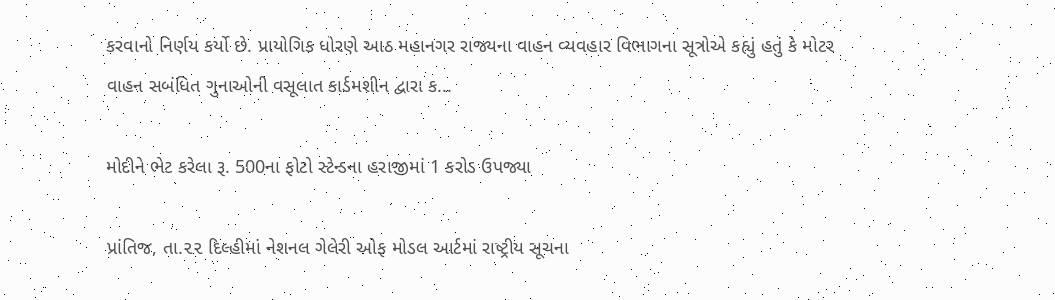કરવાનો નિર્ણય કર્યો છે. પ્રાયોગિક ધોરણે આઠ મહાનગર રાજ્યના વાહન વ્યવહાર વિભાગના સૂત્રોએ કહ્યું હતું કે મોટર વાહન સબંધિત ગુનાઓની વસૂલાત કાર્ડમશીન દ્વારા ક...

મોદીને ભેટ કરેલા રૂ. 500ના ફોટો સ્ટેન્ડના હરાજીમાં 1 કરોડ ઉપજ્યા

પ્રાંતિજ, તા.૨૨ દિલ્હીમાં નેશનલ ગેલેરી ઓફ મોડલ આર્ટમાં રાષ્ટ્રીય સૂચના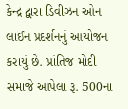કેન્દ્ર દ્વારા ડિવીઝન ઓન લાઈન પ્રદર્શનનું આયોજન કરાયું છે. પ્રાંતિજ મોદી સમાજે આપેલા રૂ. 500ના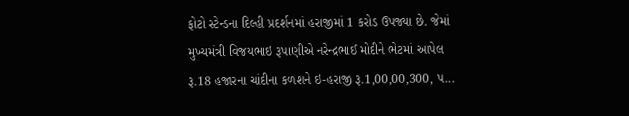ફોટો સ્ટેન્ડના દિલ્હી પ્રદર્શનમાં હરાજીમાં 1 કરોડ ઉપજ્યા છે. જેમાં મુખ્યમંત્રી વિજયભાઇ રૂપાણીએ નરેન્દ્રભાઈ મોદીને ભેટમાં આપેલ રૂ.18 હજારના ચાંદીના કળશને ઇ-હરાજી રૂ.1,00,00,300, પ...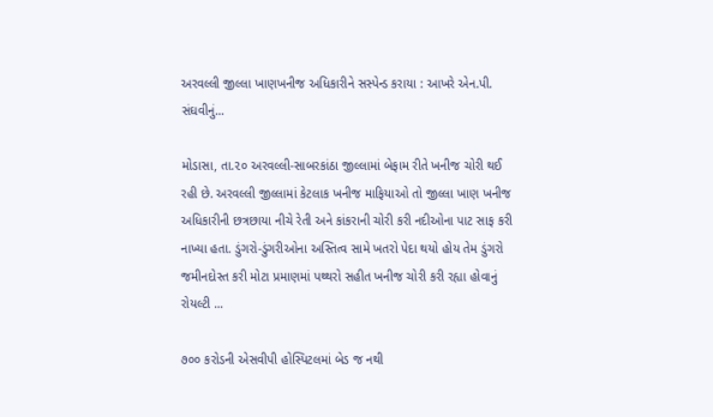અરવલ્લી જીલ્લા ખાણખનીજ અધિકારીને સસ્પેન્ડ કરાયા : આખરે એન.પી. સંઘવીનું...

મોડાસા, તા.૨૦ અરવલ્લી-સાબરકાંઠા જીલ્લામાં બેફામ રીતે ખનીજ ચોરી થઈ રહી છે. અરવલ્લી જીલ્લામાં કેટલાક ખનીજ માફિયાઓ તો જીલ્લા ખાણ ખનીજ અધિકારીની છત્રછાયા નીચે રેતી અને કાંકરાની ચોરી કરી નદીઓના પાટ સાફ કરી નાખ્યા હતા. ડુંગરો-ડુંગરીઓના અસ્તિત્વ સામે ખતરો પેદા થયો હોય તેમ ડુંગરો જમીનદોસ્ત કરી મોટા પ્રમાણમાં પથ્થરો સહીત ખનીજ ચોરી કરી રહ્યા હોવાનું રોયલ્ટી ...

૭૦૦ કરોડની એસવીપી હોસ્પિટલમાં બેડ જ નથી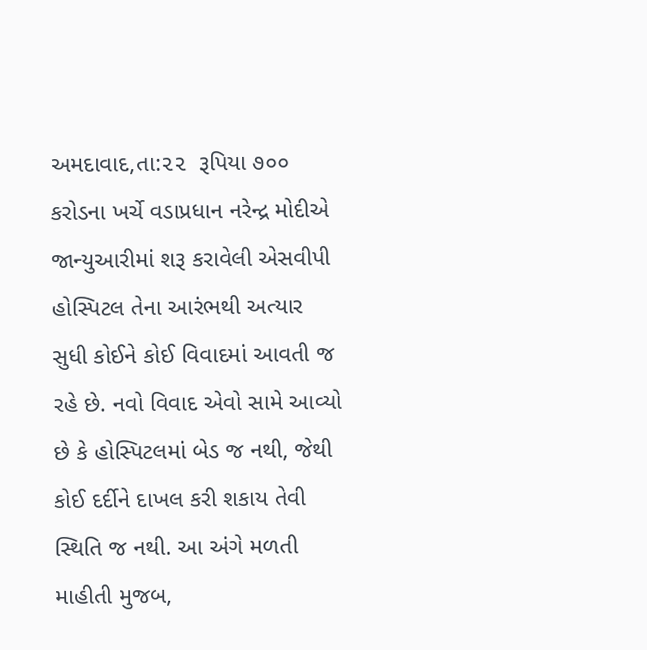અમદાવાદ,તા:૨૨  રૂપિયા ૭૦૦ કરોડના ખર્ચે વડાપ્રધાન નરેન્દ્ર મોદીએ જાન્યુઆરીમાં શરૂ કરાવેલી એસવીપી હોસ્પિટલ તેના આરંભથી અત્યાર સુધી કોઈને કોઈ વિવાદમાં આવતી જ રહે છે. નવો વિવાદ એવો સામે આવ્યો છે કે હોસ્પિટલમાં બેડ જ નથી, જેથી કોઈ દર્દીને દાખલ કરી શકાય તેવી સ્થિતિ જ નથી. આ અંગે મળતી માહીતી મુજબ,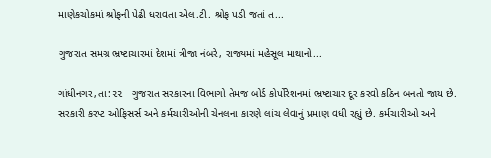માણેકચોકમાં શ્રોફની પેઢી ધરાવતા એલ.ટી. શ્રોફ પડી જતાં ત...

ગુજરાત સમગ્ર ભ્રષ્ટાચારમાં દેશમાં ત્રીજા નંબરે, રાજ્યમાં મહેસૂલ માથાનો...

ગાંધીનગર,તા:૨૨   ગુજરાત સરકારના વિભાગો તેમજ બોર્ડ કોર્પોરેશનમાં ભ્રષ્ટાચાર દૂર કરવો કઠિન બનતો જાય છે. સરકારી કરપ્ટ ઓફિસર્સ અને કર્મચારીઓની ચેનલના કારણે લાંચ લેવાનું પ્રમાણ વધી રહ્યું છે. કર્મચારીઓ અને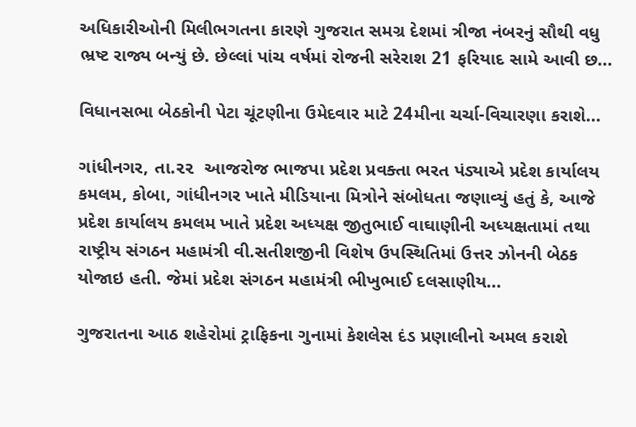અધિકારીઓની મિલીભગતના કારણે ગુજરાત સમગ્ર દેશમાં ત્રીજા નંબરનું સૌથી વધુ ભ્રષ્ટ રાજ્ય બન્યું છે. છેલ્લાં પાંચ વર્ષમાં રોજની સરેરાશ 21 ફરિયાદ સામે આવી છ...

વિધાનસભા બેઠકોની પેટા ચૂંટણીના ઉમેદવાર માટે 24મીના ચર્ચા-વિચારણા કરાશે...

ગાંધીનગર, તા.૨૨  આજરોજ ભાજપા પ્રદેશ પ્રવક્તા ભરત પંડ્યાએ પ્રદેશ કાર્યાલય કમલમ, કોબા, ગાંધીનગર ખાતે મીડિયાના મિત્રોને સંબોધતા જણાવ્યું હતું કે, આજે પ્રદેશ કાર્યાલય કમલમ ખાતે પ્રદેશ અધ્યક્ષ જીતુભાઈ વાઘાણીની અધ્યક્ષતામાં તથા રાષ્ટ્રીય સંગઠન મહામંત્રી વી.સતીશજીની વિશેષ ઉપસ્થિતિમાં ઉત્તર ઝોનની બેઠક યોજાઇ હતી. જેમાં પ્રદેશ સંગઠન મહામંત્રી ભીખુભાઈ દલસાણીય...

ગુજરાતના આઠ શહેરોમાં ટ્રાફિકના ગુનામાં કેશલેસ દંડ પ્રણાલીનો અમલ કરાશે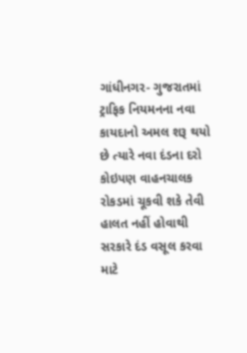ગાંધીનગર- ગુજરાતમાં ટ્રાફિક નિયમનના નવા કાયદાનો અમલ શરૂ થયો છે ત્યારે નવા દંડના દરો કોઇપણ વાહનચાલક રોકડમાં ચૂકવી શકે તેવી હાલત નહીં હોવાથી સરકારે દંડ વસૂલ કરવા માટે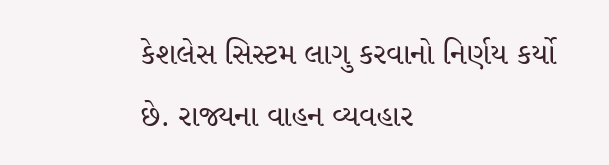કેશલેસ સિસ્ટમ લાગુ કરવાનો નિર્ણય કર્યો છે. રાજ્યના વાહન વ્યવહાર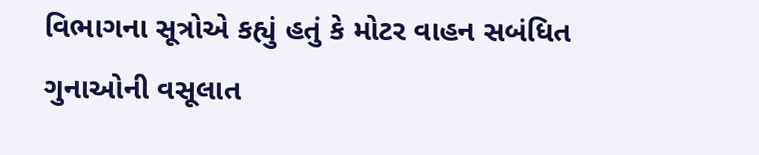વિભાગના સૂત્રોએ કહ્યું હતું કે મોટર વાહન સબંધિત ગુનાઓની વસૂલાત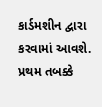કાર્ડમશીન દ્વારા કરવામાં આવશે. પ્રથમ તબક્કે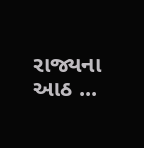રાજ્યના આઠ ...